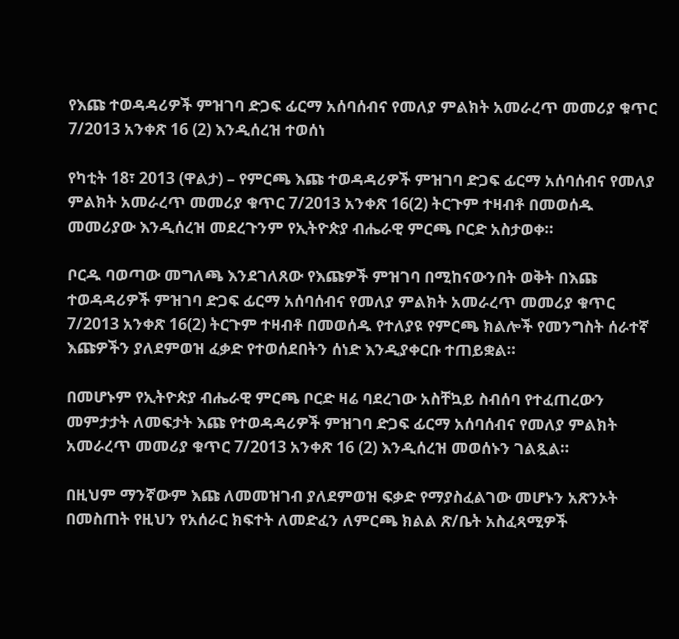የእጩ ተወዳዳሪዎች ምዝገባ ድጋፍ ፊርማ አሰባሰብና የመለያ ምልክት አመራረጥ መመሪያ ቁጥር 7/2013 አንቀጽ 16 (2) እንዲሰረዝ ተወሰነ

የካቲት 18፣ 2013 (ዋልታ) – የምርጫ እጩ ተወዳዳሪዎች ምዝገባ ድጋፍ ፊርማ አሰባሰብና የመለያ ምልክት አመራረጥ መመሪያ ቁጥር 7/2013 አንቀጽ 16(2) ትርጉም ተዛብቶ በመወሰዱ መመሪያው እንዲሰረዝ መደረጉንም የኢትዮጵያ ብሔራዊ ምርጫ ቦርድ አስታወቀ።

ቦርዱ ባወጣው መግለጫ እንደገለጸው የእጩዎች ምዝገባ በሚከናውንበት ወቅት በእጩ ተወዳዳሪዎች ምዝገባ ድጋፍ ፊርማ አሰባሰብና የመለያ ምልክት አመራረጥ መመሪያ ቁጥር 7/2013 አንቀጽ 16(2) ትርጉም ተዛብቶ በመወሰዱ የተለያዩ የምርጫ ክልሎች የመንግስት ሰራተኛ እጩዎችን ያለደምወዝ ፈቃድ የተወሰደበትን ሰነድ እንዲያቀርቡ ተጠይቋል።

በመሆኑም የኢትዮጵያ ብሔራዊ ምርጫ ቦርድ ዛሬ ባደረገው አስቸኳይ ስብሰባ የተፈጠረውን መምታታት ለመፍታት እጩ የተወዳዳሪዎች ምዝገባ ድጋፍ ፊርማ አሰባሰብና የመለያ ምልክት አመራረጥ መመሪያ ቁጥር 7/2013 አንቀጽ 16 (2) እንዲሰረዝ መወሰኑን ገልጿል።

በዚህም ማንኛውም እጩ ለመመዝገብ ያለደምወዝ ፍቃድ የማያስፈልገው መሆኑን አጽንኦት በመስጠት የዚህን የአሰራር ክፍተት ለመድፈን ለምርጫ ክልል ጽ/ቤት አስፈጻሚዎች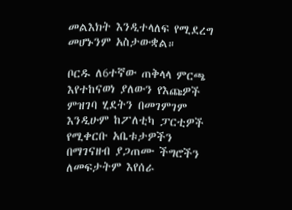መልእክት እንዲተላለፍ የሚደረግ መሆኑንም አስታውቋል።

ቦርዱ ለ6ተኛው ጠቅላላ ምርጫ እየተከናወነ ያለውን የእጩዎች ምዝገባ ሂደትን በመገምገም እንዲሁም ከፖለቲካ ፓርቲዎች የሚቀርቡ አቤቱታዎችን በማገናዘብ ያጋጠሙ ችግሮችን ለመፍታትም እየሰራ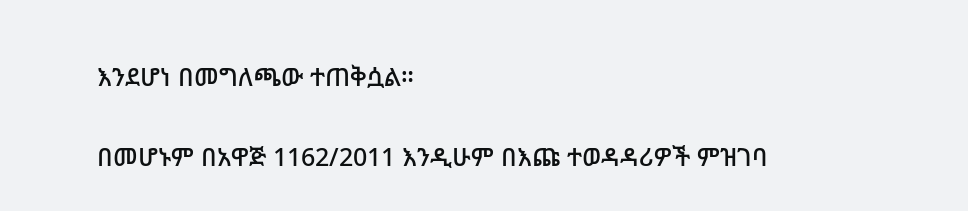እንደሆነ በመግለጫው ተጠቅሷል።

በመሆኑም በአዋጅ 1162/2011 እንዲሁም በእጩ ተወዳዳሪዎች ምዝገባ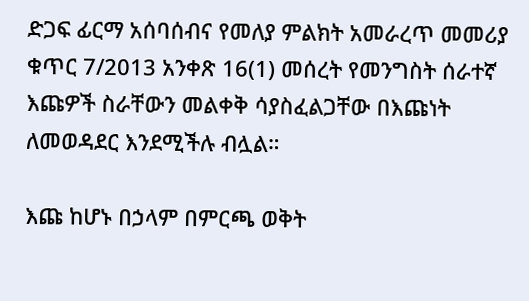ድጋፍ ፊርማ አሰባሰብና የመለያ ምልክት አመራረጥ መመሪያ ቁጥር 7/2013 አንቀጽ 16(1) መሰረት የመንግስት ሰራተኛ እጩዎች ስራቸውን መልቀቅ ሳያስፈልጋቸው በእጩነት ለመወዳደር እንደሚችሉ ብሏል።

እጩ ከሆኑ በኃላም በምርጫ ወቅት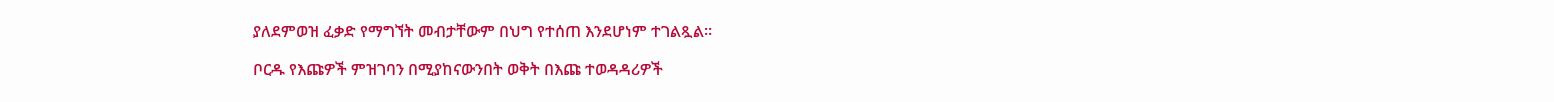ያለደምወዝ ፈቃድ የማግኘት መብታቸውም በህግ የተሰጠ እንደሆነም ተገልጿል።

ቦርዱ የእጩዎች ምዝገባን በሚያከናውንበት ወቅት በእጩ ተወዳዳሪዎች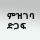ምዝገባ ድጋፍ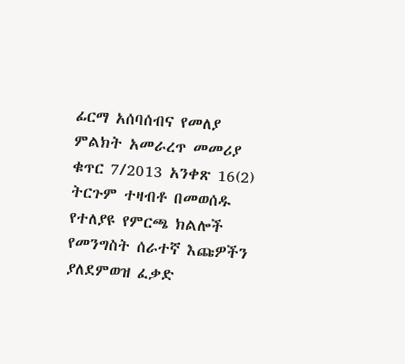ፊርማ አሰባሰብና የመለያ ምልክት አመራረጥ መመሪያ ቁጥር 7/2013 አንቀጽ 16(2) ትርጉም ተዛብቶ በመወሰዱ የተለያዩ የምርጫ ክልሎች የመንግስት ሰራተኛ እጩዎችን ያለደምወዝ ፈቃድ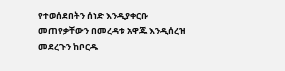የተወሰደበትን ሰነድ እንዲያቀርቡ መጠየቃቸውን በመረዳቱ አዋጁ እንዲሰረዝ መደረጉን ከቦርዱ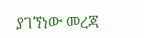ያገኘነው መረጃ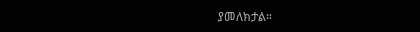ያመለክታል።